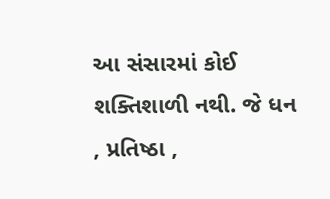આ સંસારમાં કોઈ શક્તિશાળી નથી. જે ધન , પ્રતિષ્ઠા ,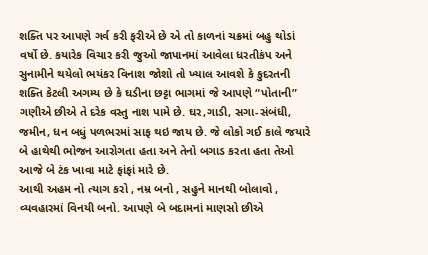શક્તિ પર આપણે ગર્વ કરી ફરીએ છે એ તો કાળનાં ચક્રમાં બહુ થોડાં વર્ષો છે. કયારેક વિચાર કરી જુઓ જાપાનમાં આવેલા ધરતીકંપ અને સુનામીને થયેલો ભયંકર વિનાશ જોશો તો ખ્યાલ આવશે કે કુદરતની શક્તિ કેટલી અગમ્ય છે કે ઘડીના છટ્ટા ભાગમાં જે આપણે “પોતાની” ગણીએ છીએ તે દરેક વસ્તુ નાશ પામે છે. ઘર,ગાડી, સગા-સંબંધી, જમીન, ધન બધું પળભરમાં સાફ થઇ જાય છે. જે લોકો ગઈ કાલે જયારે બે હાથેથી ભોજન આરોગતા હતા અને તેનો બગાડ કરતા હતા તેઓ આજે બે ટંક ખાવા માટે ફાંફાં મારે છે.
આથી અહમ નો ત્યાગ કરો , નમ્ર બનો , સહુને માનથી બોલાવો , વ્યવહારમાં વિનયી બનો. આપણે બે બદામનાં માણસો છીએ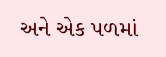અને એક પળમાં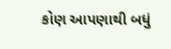કોણ આપણાથી બધું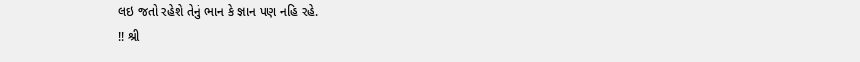લઇ જતો રહેશે તેનું ભાન કે જ્ઞાન પણ નહિ રહે.
!! શ્રી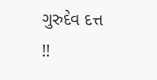ગુરુદેવ દત્ત !!